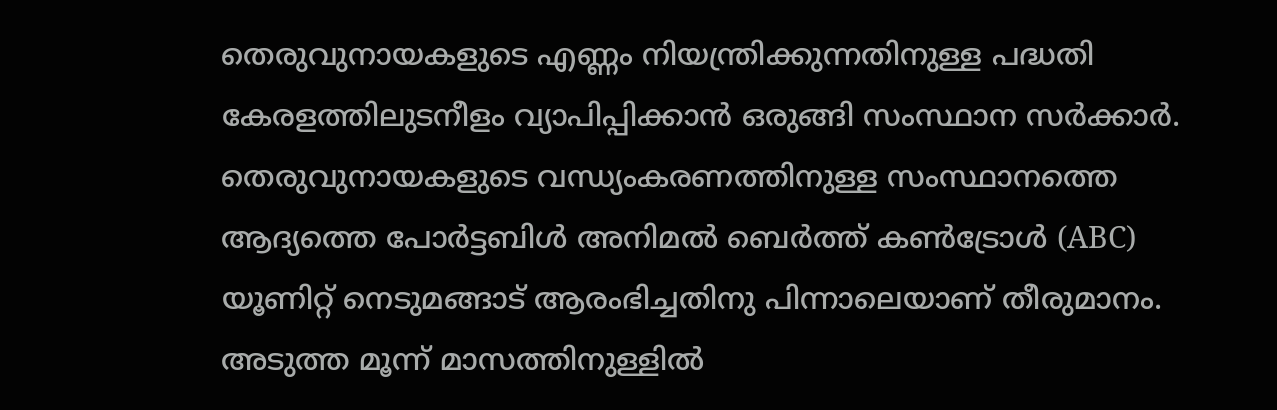തെരുവുനായകളുടെ എണ്ണം നിയന്ത്രിക്കുന്നതിനുള്ള പദ്ധതി കേരളത്തിലുടനീളം വ്യാപിപ്പിക്കാൻ ഒരുങ്ങി സംസ്ഥാന സർക്കാർ. തെരുവുനായകളുടെ വന്ധ്യംകരണത്തിനുള്ള സംസ്ഥാനത്തെ ആദ്യത്തെ പോർട്ടബിൾ അനിമൽ ബെർത്ത് കൺട്രോൾ (ABC) യൂണിറ്റ് നെടുമങ്ങാട് ആരംഭിച്ചതിനു പിന്നാലെയാണ് തീരുമാനം. അടുത്ത മൂന്ന് മാസത്തിനുള്ളിൽ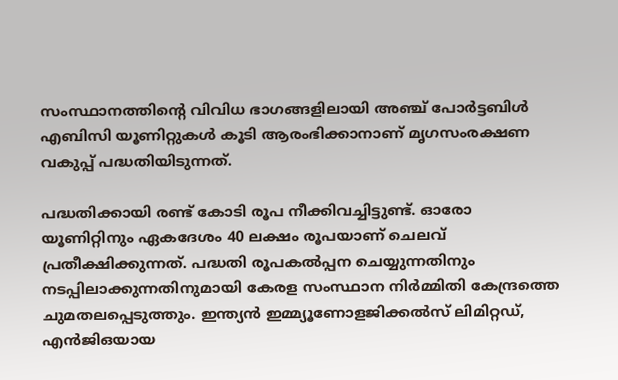സംസ്ഥാനത്തിന്റെ വിവിധ ഭാഗങ്ങളിലായി അഞ്ച് പോർട്ടബിൾ എബിസി യൂണിറ്റുകൾ കൂടി ആരംഭിക്കാനാണ് മൃഗസംരക്ഷണ വകുപ്പ് പദ്ധതിയിടുന്നത്.

പദ്ധതിക്കായി രണ്ട് കോടി രൂപ നീക്കിവച്ചിട്ടുണ്ട്. ഓരോ യൂണിറ്റിനും ഏകദേശം 40 ലക്ഷം രൂപയാണ് ചെലവ് പ്രതീക്ഷിക്കുന്നത്. പദ്ധതി രൂപകൽപ്പന ചെയ്യുന്നതിനും നടപ്പിലാക്കുന്നതിനുമായി കേരള സംസ്ഥാന നിർമ്മിതി കേന്ദ്രത്തെ ചുമതലപ്പെടുത്തും. ഇന്ത്യൻ ഇമ്മ്യൂണോളജിക്കൽസ് ലിമിറ്റഡ്, എൻജിഒയായ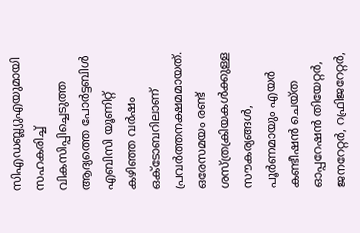സിഎഡബ്ല്യുഎയുമായി സഹകരിച്ച് വികസിപ്പിച്ചെടുത്ത ആദ്യത്തെ പോർട്ടബിൾ എബിസി യൂണിറ്റ് കഴിഞ്ഞ വർഷം ഒക്ടോബറിലാണ് പ്രവർത്തനക്ഷമമായത്. ഒരേസമയം രണ്ട് ശസ്ത്രക്രിയകൾക്കുള്ള സൗകര്യങ്ങൾ, പൂർണമായും എയർ കണ്ടീഷൻ ചെയ്ത ഓപ്പറേഷൻ തിയേറ്റർ, ജനറേറ്റർ, റഫ്രിജറേറ്റർ,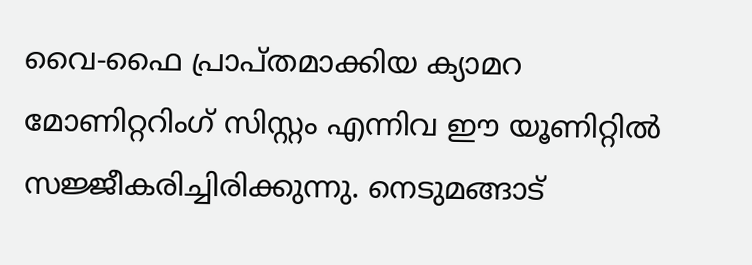വൈ-ഫൈ പ്രാപ്തമാക്കിയ ക്യാമറ മോണിറ്ററിംഗ് സിസ്റ്റം എന്നിവ ഈ യൂണിറ്റിൽ സജ്ജീകരിച്ചിരിക്കുന്നു. നെടുമങ്ങാട്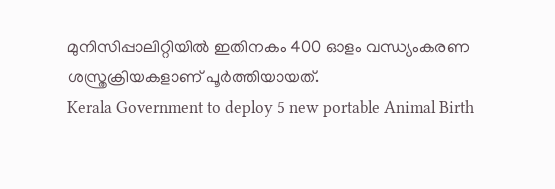മുനിസിപ്പാലിറ്റിയിൽ ഇതിനകം 400 ഓളം വന്ധ്യംകരണ ശസ്ത്രക്രിയകളാണ് പൂർത്തിയായത്.
Kerala Government to deploy 5 new portable Animal Birth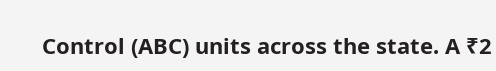Control (ABC) units across the state. A ₹2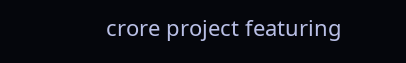crore project featuring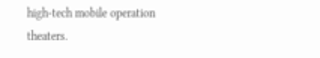high-tech mobile operation theaters.